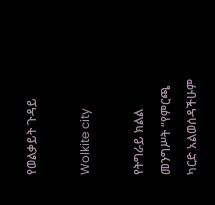የወልቃይት ጉዳይ

Wolkite city

የትግራይ ክልል መንግሥት “የምርጫ ካርድ አልወሰዳችሁም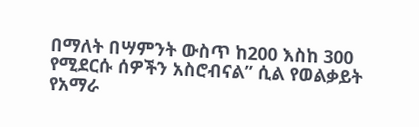በማለት በሣምንት ውስጥ ከ200 እስከ 300 የሚደርሱ ሰዎችን አስሮብናል” ሲል የወልቃይት የአማራ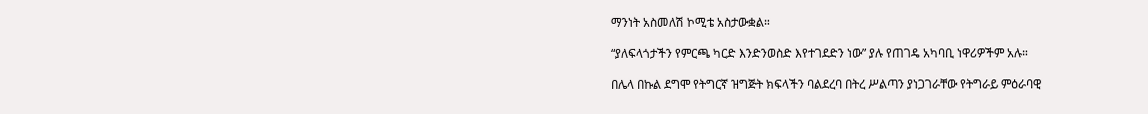ማንነት አስመለሽ ኮሚቴ አስታውቋል።

“ያለፍላጎታችን የምርጫ ካርድ እንድንወስድ እየተገደድን ነው” ያሉ የጠገዴ አካባቢ ነዋሪዎችም አሉ።

በሌላ በኩል ደግሞ የትግርኛ ዝግጅት ክፍላችን ባልደረባ በትረ ሥልጣን ያነጋገራቸው የትግራይ ምዕራባዊ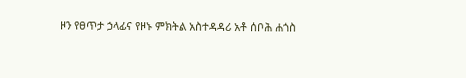ዞን የፀጥታ ኃላፊና የዞኑ ምክትል አስተዳዳሪ አቶ ሰቦሕ ሐጎስ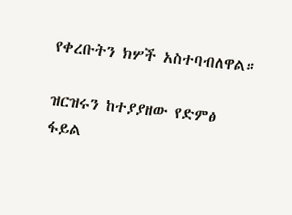የቀረቡትን ክሦች አስተባብለዋል።

ዝርዝሩን ከተያያዘው የድምፅ ፋይል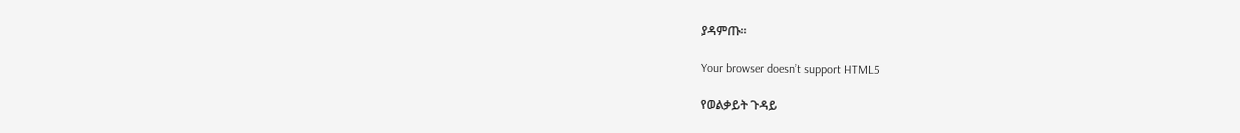ያዳምጡ።

Your browser doesn’t support HTML5

የወልቃይት ጉዳይ